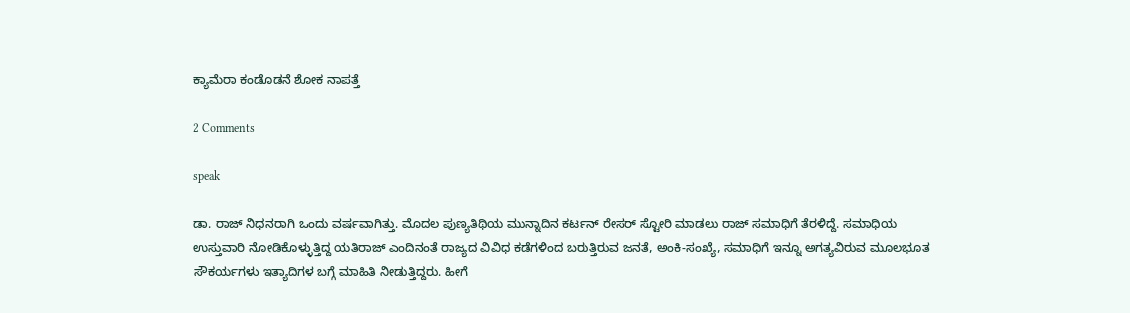ಕ್ಯಾಮೆರಾ ಕಂಡೊಡನೆ ಶೋಕ ನಾಪತ್ತೆ

2 Comments

speak

ಡಾ. ರಾಜ್ ನಿಧನರಾಗಿ ಒಂದು ವರ್ಷವಾಗಿತ್ತು. ಮೊದಲ ಪುಣ್ಯತಿಥಿಯ ಮುನ್ನಾದಿನ ಕರ್ಟನ್ ರೇಸರ್ ಸ್ಟೋರಿ ಮಾಡಲು ರಾಜ್ ಸಮಾಧಿಗೆ ತೆರಳಿದ್ದೆ. ಸಮಾಧಿಯ ಉಸ್ತುವಾರಿ ನೋಡಿಕೊಳ್ಳುತ್ತಿದ್ದ ಯತಿರಾಜ್ ಎಂದಿನಂತೆ ರಾಜ್ಯದ ವಿವಿಧ ಕಡೆಗಳಿಂದ ಬರುತ್ತಿರುವ ಜನತೆ, ಅಂಕಿ-ಸಂಖ್ಯೆ, ಸಮಾಧಿಗೆ ಇನ್ನೂ ಅಗತ್ಯವಿರುವ ಮೂಲಭೂತ ಸೌಕರ್ಯಗಳು ಇತ್ಯಾದಿಗಳ ಬಗ್ಗೆ ಮಾಹಿತಿ ನೀಡುತ್ತಿದ್ದರು. ಹೀಗೆ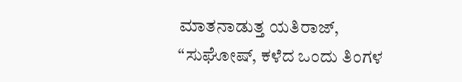ಮಾತನಾಡುತ್ತ ಯತಿರಾಜ್, “ಸುಘೋಷ್, ಕಳೆದ ಒಂದು ತಿಂಗಳ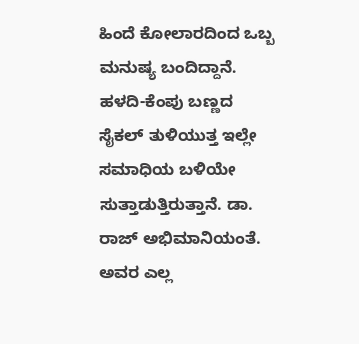ಹಿಂದೆ ಕೋಲಾರದಿಂದ ಒಬ್ಬ ಮನುಷ್ಯ ಬಂದಿದ್ದಾನೆ. ಹಳದಿ-ಕೆಂಪು ಬಣ್ಣದ ಸೈಕಲ್ ತುಳಿಯುತ್ತ ಇಲ್ಲೇ ಸಮಾಧಿಯ ಬಳಿಯೇ ಸುತ್ತಾಡುತ್ತಿರುತ್ತಾನೆ. ಡಾ. ರಾಜ್ ಅಭಿಮಾನಿಯಂತೆ. ಅವರ ಎಲ್ಲ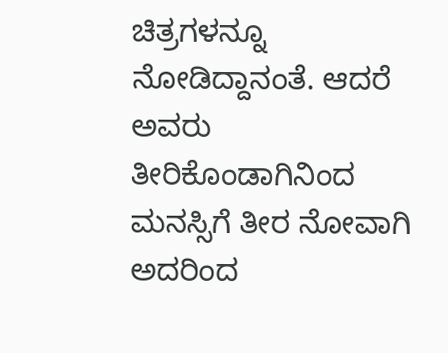ಚಿತ್ರಗಳನ್ನೂ ನೋಡಿದ್ದಾನಂತೆ. ಆದರೆ ಅವರು ತೀರಿಕೊಂಡಾಗಿನಿಂದ ಮನಸ್ಸಿಗೆ ತೀರ ನೋವಾಗಿ ಅದರಿಂದ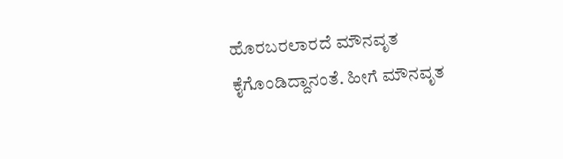ಹೊರಬರಲಾರದೆ ಮೌನವೃತ ಕೈಗೊಂಡಿದ್ದಾನಂತೆ. ಹೀಗೆ ಮೌನವೃತ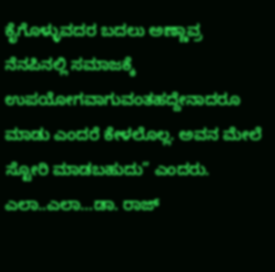ಕೈಗೊಳ್ಳುವದರ ಬದಲು ಅಣ್ಣಾವ್ರ ನೆನಪಿನಲ್ಲಿ ಸಮಾಜಕ್ಕೆ ಉಪಯೋಗವಾಗುವಂತಹದ್ದೇನಾದರೂ ಮಾಡು ಎಂದರೆ ಕೇಳಲೊಲ್ಲ. ಅವನ ಮೇಲೆ ಸ್ಟೋರಿ ಮಾಡಬಹುದು” ಎಂದರು. ಎಲಾ..ಎಲಾ…ಡಾ. ರಾಜ್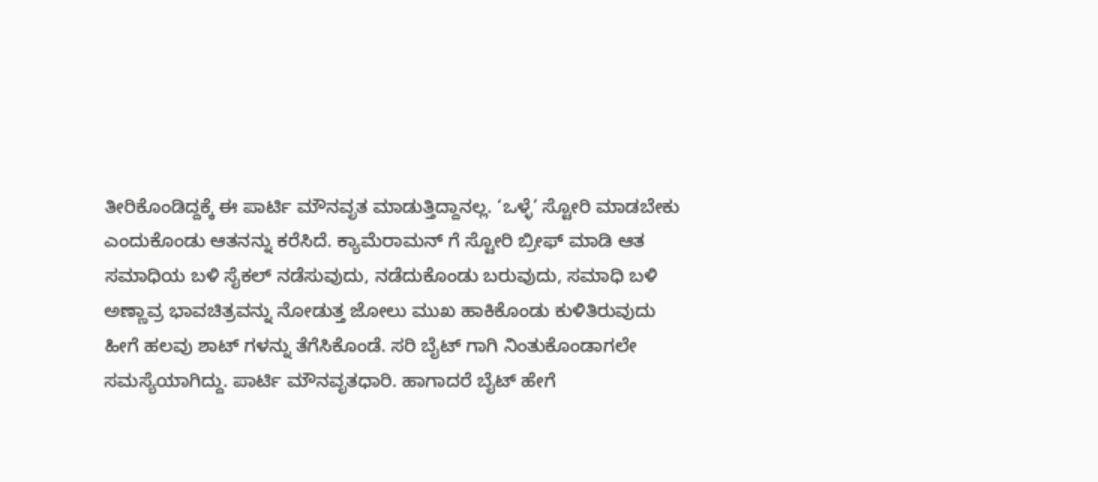ತೀರಿಕೊಂಡಿದ್ದಕ್ಕೆ ಈ ಪಾರ್ಟಿ ಮೌನವೃತ ಮಾಡುತ್ತಿದ್ದಾನಲ್ಲ. ‘ಒಳ್ಳೆ’ ಸ್ಟೋರಿ ಮಾಡಬೇಕು ಎಂದುಕೊಂಡು ಆತನನ್ನು ಕರೆಸಿದೆ. ಕ್ಯಾಮೆರಾಮನ್ ಗೆ ಸ್ಟೋರಿ ಬ್ರೀಫ್ ಮಾಡಿ ಆತ ಸಮಾಧಿಯ ಬಳಿ ಸೈಕಲ್ ನಡೆಸುವುದು, ನಡೆದುಕೊಂಡು ಬರುವುದು, ಸಮಾಧಿ ಬಳಿ ಅಣ್ಣಾವ್ರ ಭಾವಚಿತ್ರವನ್ನು ನೋಡುತ್ತ ಜೋಲು ಮುಖ ಹಾಕಿಕೊಂಡು ಕುಳಿತಿರುವುದು ಹೀಗೆ ಹಲವು ಶಾಟ್ ಗಳನ್ನು ತೆಗೆಸಿಕೊಂಡೆ. ಸರಿ ಬೈಟ್ ಗಾಗಿ ನಿಂತುಕೊಂಡಾಗಲೇ ಸಮಸ್ಯೆಯಾಗಿದ್ದು. ಪಾರ್ಟಿ ಮೌನವೃತಧಾರಿ. ಹಾಗಾದರೆ ಬೈಟ್ ಹೇಗೆ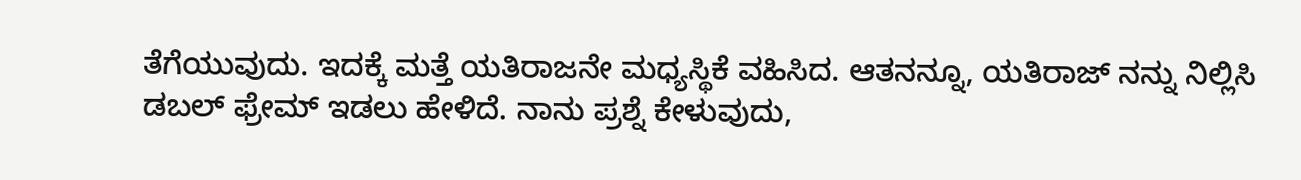ತೆಗೆಯುವುದು. ಇದಕ್ಕೆ ಮತ್ತೆ ಯತಿರಾಜನೇ ಮಧ್ಯಸ್ಥಿಕೆ ವಹಿಸಿದ. ಆತನನ್ನೂ, ಯತಿರಾಜ್ ನನ್ನು ನಿಲ್ಲಿಸಿ ಡಬಲ್ ಫ್ರೇಮ್ ಇಡಲು ಹೇಳಿದೆ. ನಾನು ಪ್ರಶ್ನೆ ಕೇಳುವುದು,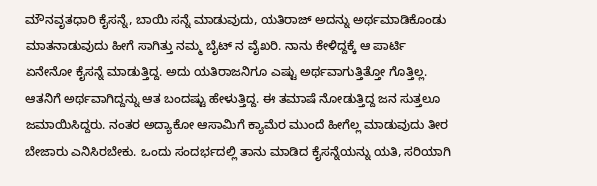ಮೌನವೃತಧಾರಿ ಕೈಸನ್ನೆ, ಬಾಯಿ ಸನ್ನೆ ಮಾಡುವುದು, ಯತಿರಾಜ್ ಅದನ್ನು ಅರ್ಥಮಾಡಿಕೊಂಡು ಮಾತನಾಡುವುದು ಹೀಗೆ ಸಾಗಿತ್ತು ನಮ್ಮ ಬೈಟ್ ನ ವೈಖರಿ. ನಾನು ಕೇಳಿದ್ದಕ್ಕೆ ಆ ಪಾರ್ಟಿ ಏನೇನೋ ಕೈಸನ್ನೆ ಮಾಡುತ್ತಿದ್ದ. ಅದು ಯತಿರಾಜನಿಗೂ ಎಷ್ಟು ಅರ್ಥವಾಗುತ್ತಿತ್ತೋ ಗೊತ್ತಿಲ್ಲ. ಆತನಿಗೆ ಅರ್ಥವಾಗಿದ್ದನ್ನು ಆತ ಬಂದಷ್ಟು ಹೇಳುತ್ತಿದ್ದ. ಈ ತಮಾಷೆ ನೋಡುತ್ತಿದ್ದ ಜನ ಸುತ್ತಲೂ ಜಮಾಯಿಸಿದ್ದರು. ನಂತರ ಅದ್ಯಾಕೋ ಆಸಾಮಿಗೆ ಕ್ಯಾಮೆರ ಮುಂದೆ ಹೀಗೆಲ್ಲ ಮಾಡುವುದು ತೀರ ಬೇಜಾರು ಎನಿಸಿರಬೇಕು. ಒಂದು ಸಂದರ್ಭದಲ್ಲಿ ತಾನು ಮಾಡಿದ ಕೈಸನ್ನೆಯನ್ನು ಯತಿ, ಸರಿಯಾಗಿ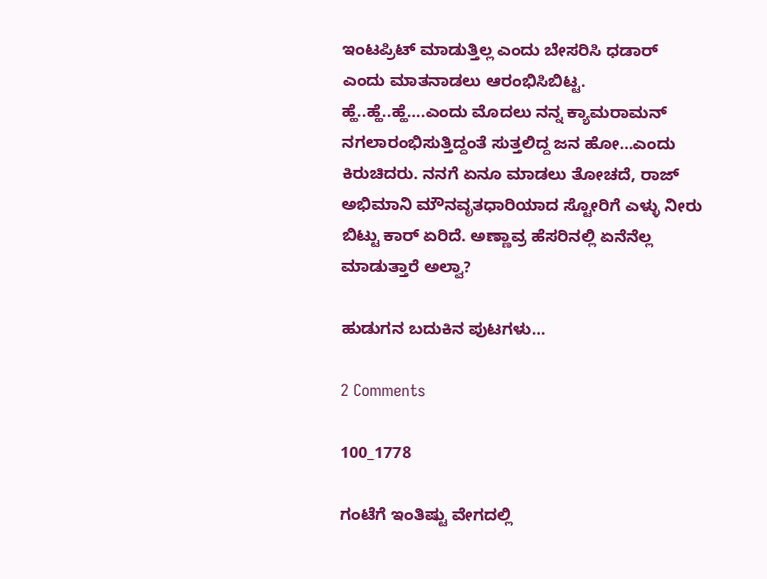ಇಂಟಪ್ರಿಟ್ ಮಾಡುತ್ತಿಲ್ಲ ಎಂದು ಬೇಸರಿಸಿ ಧಡಾರ್ ಎಂದು ಮಾತನಾಡಲು ಆರಂಭಿಸಿಬಿಟ್ಟ. ಹ್ಹೆ..ಹ್ಹೆ..ಹ್ಹೆ….ಎಂದು ಮೊದಲು ನನ್ನ ಕ್ಯಾಮರಾಮನ್ ನಗಲಾರಂಭಿಸುತ್ತಿದ್ದಂತೆ ಸುತ್ತಲಿದ್ದ ಜನ ಹೋ…ಎಂದು ಕಿರುಚಿದರು. ನನಗೆ ಏನೂ ಮಾಡಲು ತೋಚದೆ, ರಾಜ್ ಅಭಿಮಾನಿ ಮೌನವೃತಧಾರಿಯಾದ ಸ್ಟೋರಿಗೆ ಎಳ್ಳು ನೀರು ಬಿಟ್ಟು ಕಾರ್ ಏರಿದೆ. ಅಣ್ಣಾವ್ರ ಹೆಸರಿನಲ್ಲಿ ಏನೆನೆಲ್ಲ ಮಾಡುತ್ತಾರೆ ಅಲ್ವಾ?

ಹುಡುಗನ ಬದುಕಿನ ಪುಟಗಳು…

2 Comments

100_1778

ಗಂಟೆಗೆ ಇಂತಿಷ್ಟು ವೇಗದಲ್ಲಿ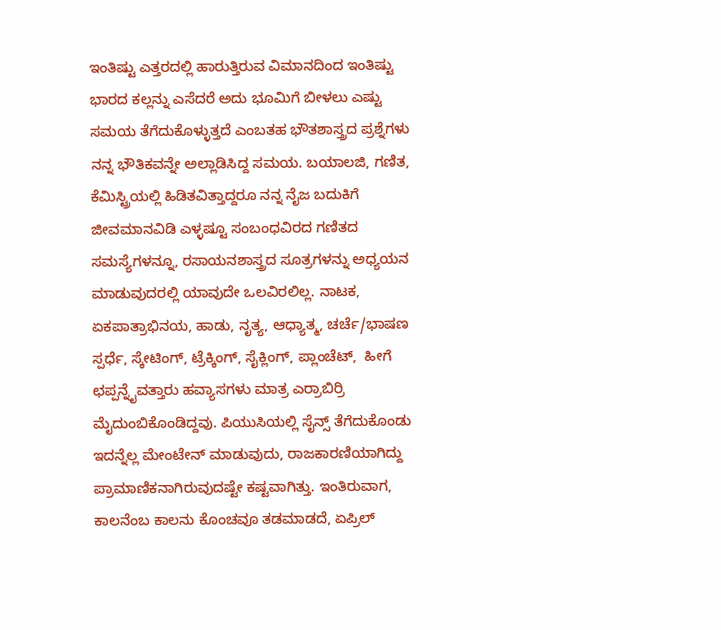ಇಂತಿಷ್ಟು ಎತ್ತರದಲ್ಲಿ ಹಾರುತ್ತಿರುವ ವಿಮಾನದಿಂದ ಇಂತಿಷ್ಟು ಭಾರದ ಕಲ್ಲನ್ನು ಎಸೆದರೆ ಅದು ಭೂಮಿಗೆ ಬೀಳಲು ಎಷ್ಟು ಸಮಯ ತೆಗೆದುಕೊಳ್ಳುತ್ತದೆ ಎಂಬತಹ ಭೌತಶಾಸ್ತ್ರದ ಪ್ರಶ್ನೆಗಳು ನನ್ನ ಭೌತಿಕವನ್ನೇ ಅಲ್ಲಾಡಿಸಿದ್ದ ಸಮಯ. ಬಯಾಲಜಿ, ಗಣಿತ, ಕೆಮಿಸ್ಟ್ರಿಯಲ್ಲಿ ಹಿಡಿತವಿತ್ತಾದ್ದರೂ ನನ್ನ ನೈಜ ಬದುಕಿಗೆ ಜೀವಮಾನವಿಡಿ ಎಳ್ಳಷ್ಟೂ ಸಂಬಂಧವಿರದ ಗಣಿತದ ಸಮಸ್ಯೆಗಳನ್ನೂ, ರಸಾಯನಶಾಸ್ತ್ರದ ಸೂತ್ರಗಳನ್ನು ಅಧ್ಯಯನ ಮಾಡುವುದರಲ್ಲಿ ಯಾವುದೇ ಒಲವಿರಲಿಲ್ಲ. ನಾಟಕ, ಏಕಪಾತ್ರಾಭಿನಯ, ಹಾಡು, ನೃತ್ಯ, ಆಧ್ಯಾತ್ಮ, ಚರ್ಚೆ/ಭಾಷಣ ಸ್ಪರ್ಧೆ, ಸ್ಕೇಟಿಂಗ್, ಟ್ರೆಕ್ಕಿಂಗ್, ಸೈಕ್ಲಿಂಗ್, ಪ್ಲಾಂಚೆಟ್,  ಹೀಗೆ ಛಪ್ಪನ್ನೈವತ್ತಾರು ಹವ್ಯಾಸಗಳು ಮಾತ್ರ ಎರ್ರಾಬಿರ್ರಿ ಮೈದುಂಬಿಕೊಂಡಿದ್ದವು. ಪಿಯುಸಿಯಲ್ಲಿ ಸೈನ್ಸ್ ತೆಗೆದುಕೊಂಡು ಇದನ್ನೆಲ್ಲ ಮೇಂಟೇನ್ ಮಾಡುವುದು, ರಾಜಕಾರಣಿಯಾಗಿದ್ದು ಪ್ರಾಮಾಣಿಕನಾಗಿರುವುದಷ್ಟೇ ಕಷ್ಟವಾಗಿತ್ತು. ಇಂತಿರುವಾಗ, ಕಾಲನೆಂಬ ಕಾಲನು ಕೊಂಚವೂ ತಡಮಾಡದೆ, ಏಪ್ರಿಲ್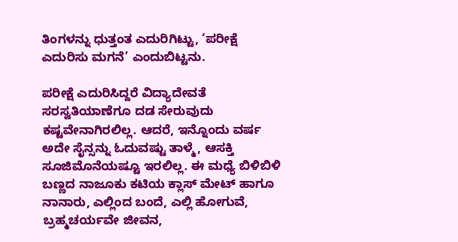ತಿಂಗಳನ್ನು ಧುತ್ತಂತ ಎದುರಿಗಿಟ್ಟು, ‘ಪರೀಕ್ಷೆ ಎದುರಿಸು ಮಗನೆ’ ಎಂದುಬಿಟ್ಟನು.

ಪರೀಕ್ಷೆ ಎದುರಿಸಿದ್ದರೆ ವಿದ್ಯಾದೇವತೆ ಸರಸ್ವತಿಯಾಣೆಗೂ ದಡ ಸೇರುವುದು ಕಷ್ಟವೇನಾಗಿರಲಿಲ್ಲ. ಆದರೆ, ಇನ್ನೊಂದು ವರ್ಷ ಅದೇ ಸೈನ್ಸನ್ನು ಓದುವಷ್ಟು ತಾಳ್ಮೆ, ಆಸಕ್ತಿ ಸೂಜಿಮೊನೆಯಷ್ಟೂ ಇರಲಿಲ್ಲ. ಈ ಮಧ್ಯೆ ಬಿಳಿಬಿಳಿ ಬಣ್ಣದ ನಾಜೂಕು ಕಟಿಯ ಕ್ಲಾಸ್ ಮೇಟ್ ಹಾಗೂ ನಾನಾರು, ಎಲ್ಲಿಂದ ಬಂದೆ, ಎಲ್ಲಿ ಹೋಗುವೆ, ಬ್ರಹ್ಮಚರ್ಯವೇ ಜೀವನ,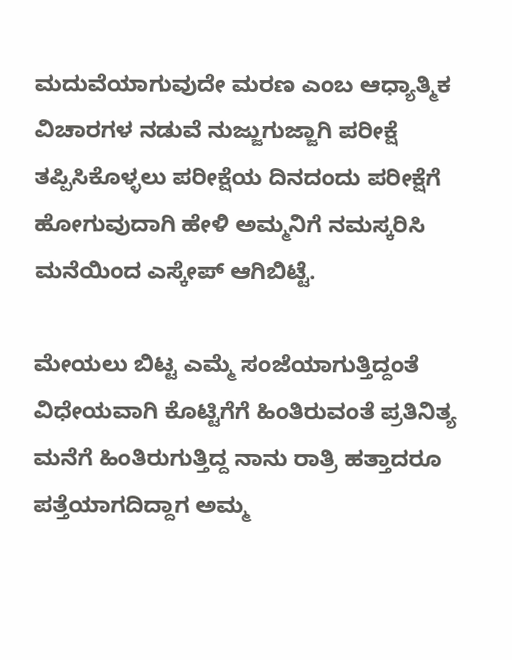ಮದುವೆಯಾಗುವುದೇ ಮರಣ ಎಂಬ ಆಧ್ಯಾತ್ಮಿಕ ವಿಚಾರಗಳ ನಡುವೆ ನುಜ್ಜುಗುಜ್ಜಾಗಿ ಪರೀಕ್ಷೆ ತಪ್ಪಿಸಿಕೊಳ್ಳಲು ಪರೀಕ್ಷೆಯ ದಿನದಂದು ಪರೀಕ್ಷೆಗೆ ಹೋಗುವುದಾಗಿ ಹೇಳಿ ಅಮ್ಮನಿಗೆ ನಮಸ್ಕರಿಸಿ ಮನೆಯಿಂದ ಎಸ್ಕೇಪ್ ಆಗಿಬಿಟ್ಟೆ.

ಮೇಯಲು ಬಿಟ್ಟ ಎಮ್ಮೆ ಸಂಜೆಯಾಗುತ್ತಿದ್ದಂತೆ ವಿಧೇಯವಾಗಿ ಕೊಟ್ಟಿಗೆಗೆ ಹಿಂತಿರುವಂತೆ ಪ್ರತಿನಿತ್ಯ ಮನೆಗೆ ಹಿಂತಿರುಗುತ್ತಿದ್ದ ನಾನು ರಾತ್ರಿ ಹತ್ತಾದರೂ ಪತ್ತೆಯಾಗದಿದ್ದಾಗ ಅಮ್ಮ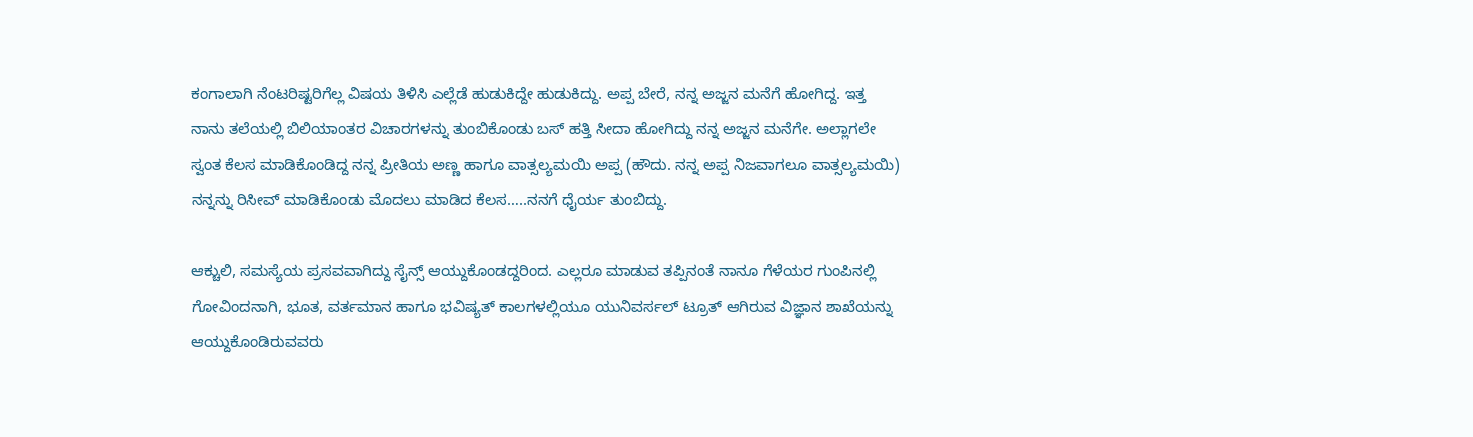ಕಂಗಾಲಾಗಿ ನೆಂಟರಿಷ್ಟರಿಗೆಲ್ಲ ವಿಷಯ ತಿಳಿಸಿ ಎಲ್ಲೆಡೆ ಹುಡುಕಿದ್ದೇ ಹುಡುಕಿದ್ದು. ಅಪ್ಪ ಬೇರೆ, ನನ್ನ ಅಜ್ಜನ ಮನೆಗೆ ಹೋಗಿದ್ದ. ಇತ್ತ ನಾನು ತಲೆಯಲ್ಲಿ ಬಿಲಿಯಾಂತರ ವಿಚಾರಗಳನ್ನು ತುಂಬಿಕೊಂಡು ಬಸ್ ಹತ್ತಿ ಸೀದಾ ಹೋಗಿದ್ದು ನನ್ನ ಅಜ್ಜನ ಮನೆಗೇ. ಅಲ್ಲಾಗಲೇ ಸ್ವಂತ ಕೆಲಸ ಮಾಡಿಕೊಂಡಿದ್ದ ನನ್ನ ಪ್ರೀತಿಯ ಅಣ್ಣ ಹಾಗೂ ವಾತ್ಸಲ್ಯಮಯಿ ಅಪ್ಪ (ಹೌದು. ನನ್ನ ಅಪ್ಪ ನಿಜವಾಗಲೂ ವಾತ್ಸಲ್ಯಮಯಿ) ನನ್ನನ್ನು ರಿಸೀವ್ ಮಾಡಿಕೊಂಡು ಮೊದಲು ಮಾಡಿದ ಕೆಲಸ…..ನನಗೆ ಧೈರ್ಯ ತುಂಬಿದ್ದು.

ಆಕ್ಚುಲಿ, ಸಮಸ್ಯೆಯ ಪ್ರಸವವಾಗಿದ್ದು ಸೈನ್ಸ್ ಆಯ್ದುಕೊಂಡದ್ದರಿಂದ. ಎಲ್ಲರೂ ಮಾಡುವ ತಪ್ಪಿನಂತೆ ನಾನೂ ಗೆಳೆಯರ ಗುಂಪಿನಲ್ಲಿ ಗೋವಿಂದನಾಗಿ, ಭೂತ, ವರ್ತಮಾನ ಹಾಗೂ ಭವಿಷ್ಯತ್ ಕಾಲಗಳಲ್ಲಿಯೂ ಯುನಿವರ್ಸಲ್ ಟ್ರೂತ್ ಆಗಿರುವ ವಿಜ್ಞಾನ ಶಾಖೆಯನ್ನು ಆಯ್ದುಕೊಂಡಿರುವವರು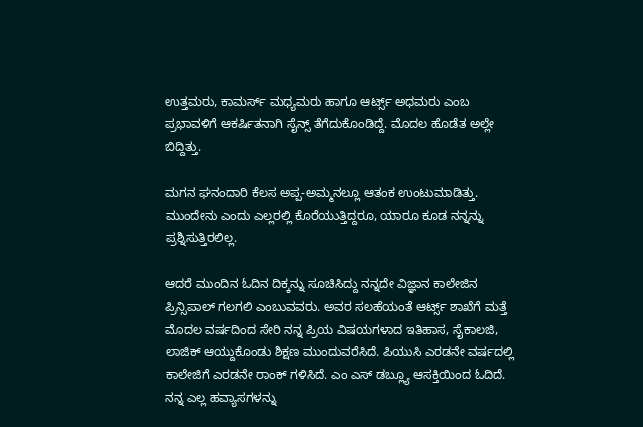ಉತ್ತಮರು, ಕಾಮರ್ಸ್ ಮಧ್ಯಮರು ಹಾಗೂ ಆರ್ಟ್ಸ್ ಅಧಮರು ಎಂಬ ಪ್ರಭಾವಳಿಗೆ ಆಕರ್ಷಿತನಾಗಿ ಸೈನ್ಸ್ ತೆಗೆದುಕೊಂಡಿದ್ದೆ. ಮೊದಲ ಹೊಡೆತ ಅಲ್ಲೇ ಬಿದ್ದಿತ್ತು.

ಮಗನ ಘನಂದಾರಿ ಕೆಲಸ ಅಪ್ಪ-ಅಮ್ಮನಲ್ಲೂ ಆತಂಕ ಉಂಟುಮಾಡಿತ್ತು. ಮುಂದೇನು ಎಂದು ಎಲ್ಲರಲ್ಲಿ ಕೊರೆಯುತ್ತಿದ್ದರೂ, ಯಾರೂ ಕೂಡ ನನ್ನನ್ನು ಪ್ರಶ್ನಿಸುತ್ತಿರಲಿಲ್ಲ.

ಆದರೆ ಮುಂದಿನ ಓದಿನ ದಿಕ್ಕನ್ನು ಸೂಚಿಸಿದ್ದು ನನ್ನದೇ ವಿಜ್ಞಾನ ಕಾಲೇಜಿನ ಪ್ರಿನ್ಸಿಪಾಲ್ ಗಲಗಲಿ ಎಂಬುವವರು. ಅವರ ಸಲಹೆಯಂತೆ ಆರ್ಟ್ಸ್ ಶಾಖೆಗೆ ಮತ್ತೆ ಮೊದಲ ವರ್ಷದಿಂದ ಸೇರಿ ನನ್ನ ಪ್ರಿಯ ವಿಷಯಗಳಾದ ಇತಿಹಾಸ, ಸೈಕಾಲಜಿ, ಲಾಜಿಕ್ ಆಯ್ದುಕೊಂಡು ಶಿಕ್ಷಣ ಮುಂದುವರೆಸಿದೆ. ಪಿಯುಸಿ ಎರಡನೇ ವರ್ಷದಲ್ಲಿ ಕಾಲೇಜಿಗೆ ಎರಡನೇ ರಾಂಕ್ ಗಳಿಸಿದೆ. ಎಂ ಎಸ್ ಡಬ್ಲ್ಯೂ ಆಸಕ್ತಿಯಿಂದ ಓದಿದೆ. ನನ್ನ ಎಲ್ಲ ಹವ್ಯಾಸಗಳನ್ನು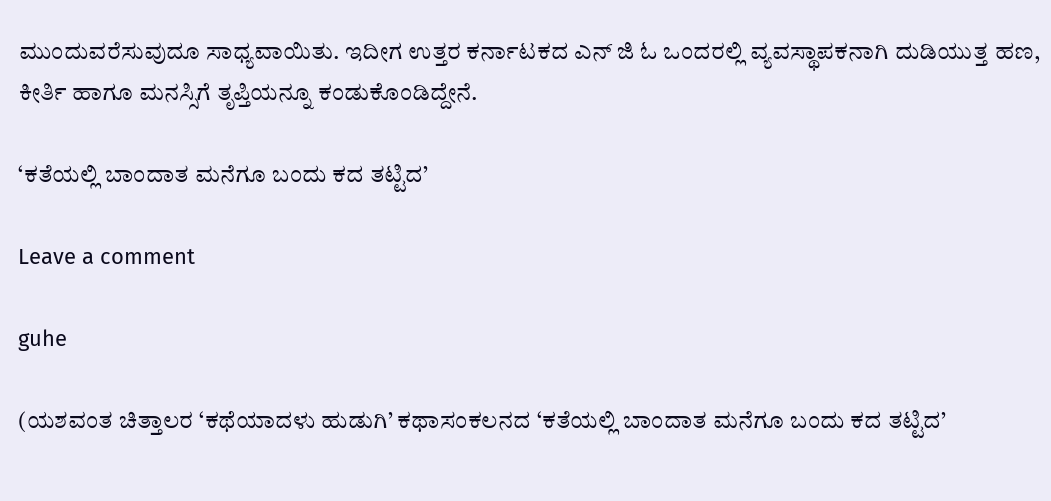ಮುಂದುವರೆಸುವುದೂ ಸಾಧ್ಯವಾಯಿತು. ಇದೀಗ ಉತ್ತರ ಕರ್ನಾಟಕದ ಎನ್ ಜಿ ಓ ಒಂದರಲ್ಲಿ ವ್ಯವಸ್ಥಾಪಕನಾಗಿ ದುಡಿಯುತ್ತ ಹಣ, ಕೀರ್ತಿ ಹಾಗೂ ಮನಸ್ಸಿಗೆ ತೃಪ್ತಿಯನ್ನೂ ಕಂಡುಕೊಂಡಿದ್ದೇನೆ.

‘ಕತೆಯಲ್ಲಿ ಬಾಂದಾತ ಮನೆಗೂ ಬಂದು ಕದ ತಟ್ಟಿದ’

Leave a comment

guhe

(ಯಶವಂತ ಚಿತ್ತಾಲರ ‘ಕಥೆಯಾದಳು ಹುಡುಗಿ’ ಕಥಾಸಂಕಲನದ ‘ಕತೆಯಲ್ಲಿ ಬಾಂದಾತ ಮನೆಗೂ ಬಂದು ಕದ ತಟ್ಟಿದ’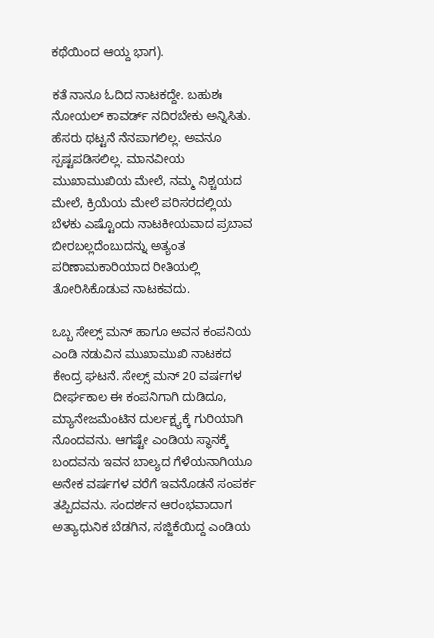ಕಥೆಯಿಂದ ಆಯ್ದ ಭಾಗ).

ಕತೆ ನಾನೂ ಓದಿದ ನಾಟಕದ್ದೇ. ಬಹುಶಃ ನೋಯಲ್ ಕಾವರ್ಡ್ ನದಿರಬೇಕು ಅನ್ನಿಸಿತು. ಹೆಸರು ಥಟ್ಟನೆ ನೆನಪಾಗಲಿಲ್ಲ. ಅವನೂ ಸ್ಪಷ್ಟಪಡಿಸಲಿಲ್ಲ. ಮಾನವೀಯ ಮುಖಾಮುಖಿಯ ಮೇಲೆ, ನಮ್ಮ ನಿಶ್ಚಯದ ಮೇಲೆ, ಕ್ರಿಯೆಯ ಮೇಲೆ ಪರಿಸರದಲ್ಲಿಯ ಬೆಳಕು ಎಷ್ಟೊಂದು ನಾಟಕೀಯವಾದ ಪ್ರಬಾವ ಬೀರಬಲ್ಲದೆಂಬುದನ್ನು ಅತ್ಯಂತ ಪರಿಣಾಮಕಾರಿಯಾದ ರೀತಿಯಲ್ಲಿ ತೋರಿಸಿಕೊಡುವ ನಾಟಕವದು.

ಒಬ್ಬ ಸೇಲ್ಸ್ ಮನ್ ಹಾಗೂ ಅವನ ಕಂಪನಿಯ ಎಂಡಿ ನಡುವಿನ ಮುಖಾಮುಖಿ ನಾಟಕದ ಕೇಂದ್ರ ಘಟನೆ. ಸೇಲ್ಸ್ ಮನ್ 20 ವರ್ಷಗಳ ದೀರ್ಘಕಾಲ ಈ ಕಂಪನಿಗಾಗಿ ದುಡಿದೂ, ಮ್ಯಾನೇಜಮೆಂಟಿನ ದುರ್ಲಕ್ಷ್ಯಕ್ಕೆ ಗುರಿಯಾಗಿ ನೊಂದವನು. ಆಗಷ್ಟೇ ಎಂಡಿಯ ಸ್ಥಾನಕ್ಕೆ ಬಂದವನು ಇವನ ಬಾಲ್ಯದ ಗೆಳೆಯನಾಗಿಯೂ ಅನೇಕ ವರ್ಷಗಳ ವರೆಗೆ ಇವನೊಡನೆ ಸಂಪರ್ಕ ತಪ್ಪಿದವನು. ಸಂದರ್ಶನ ಆರಂಭವಾದಾಗ ಅತ್ಯಾಧುನಿಕ ಬೆಡಗಿನ, ಸಜ್ಜಿಕೆಯಿದ್ದ ಎಂಡಿಯ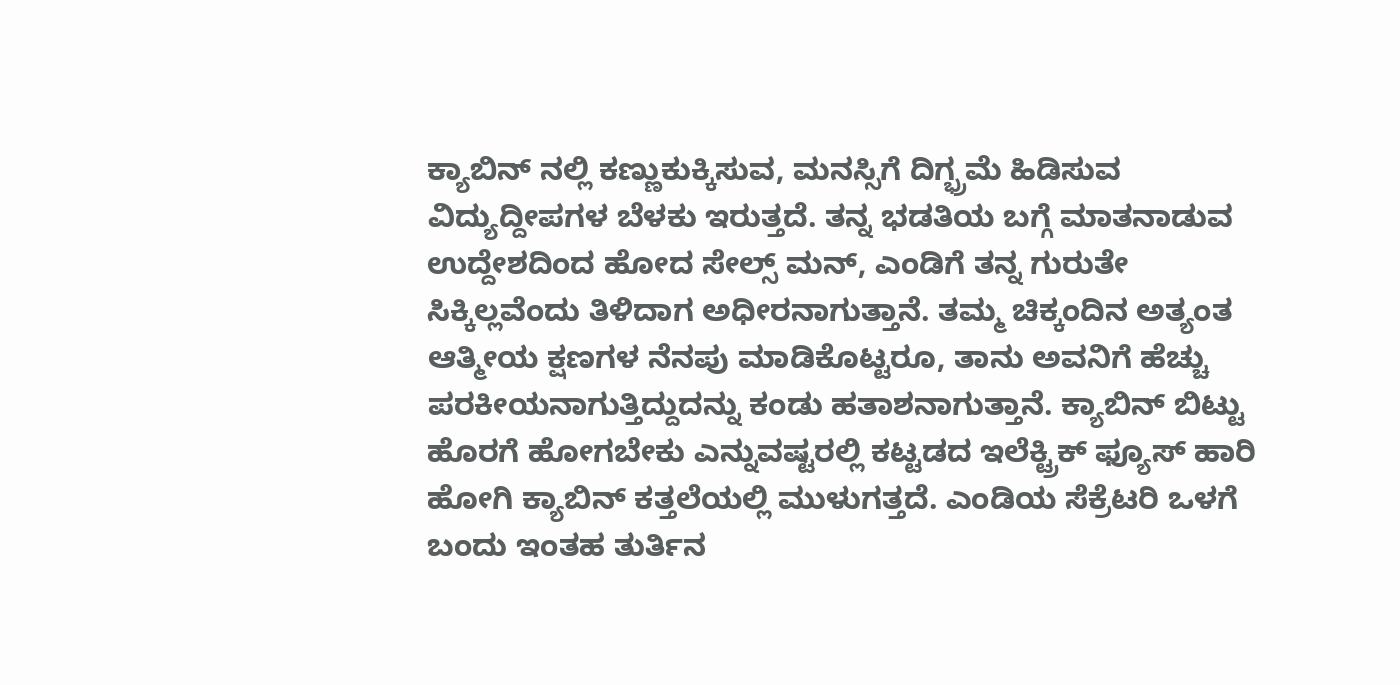ಕ್ಯಾಬಿನ್ ನಲ್ಲಿ ಕಣ್ಣುಕುಕ್ಕಿಸುವ, ಮನಸ್ಸಿಗೆ ದಿಗ್ಭ್ರಮೆ ಹಿಡಿಸುವ ವಿದ್ಯುದ್ದೀಪಗಳ ಬೆಳಕು ಇರುತ್ತದೆ. ತನ್ನ ಭಡತಿಯ ಬಗ್ಗೆ ಮಾತನಾಡುವ ಉದ್ದೇಶದಿಂದ ಹೋದ ಸೇಲ್ಸ್ ಮನ್, ಎಂಡಿಗೆ ತನ್ನ ಗುರುತೇ ಸಿಕ್ಕಿಲ್ಲವೆಂದು ತಿಳಿದಾಗ ಅಧೀರನಾಗುತ್ತಾನೆ. ತಮ್ಮ ಚಿಕ್ಕಂದಿನ ಅತ್ಯಂತ ಆತ್ಮೀಯ ಕ್ಷಣಗಳ ನೆನಪು ಮಾಡಿಕೊಟ್ಟರೂ, ತಾನು ಅವನಿಗೆ ಹೆಚ್ಚು ಪರಕೀಯನಾಗುತ್ತಿದ್ದುದನ್ನು ಕಂಡು ಹತಾಶನಾಗುತ್ತಾನೆ. ಕ್ಯಾಬಿನ್ ಬಿಟ್ಟು ಹೊರಗೆ ಹೋಗಬೇಕು ಎನ್ನುವಷ್ಟರಲ್ಲಿ ಕಟ್ಟಡದ ಇಲೆಕ್ಟ್ರಿಕ್ ಫ್ಯೂಸ್ ಹಾರಿ ಹೋಗಿ ಕ್ಯಾಬಿನ್ ಕತ್ತಲೆಯಲ್ಲಿ ಮುಳುಗತ್ತದೆ. ಎಂಡಿಯ ಸೆಕ್ರೆಟರಿ ಒಳಗೆ ಬಂದು ಇಂತಹ ತುರ್ತಿನ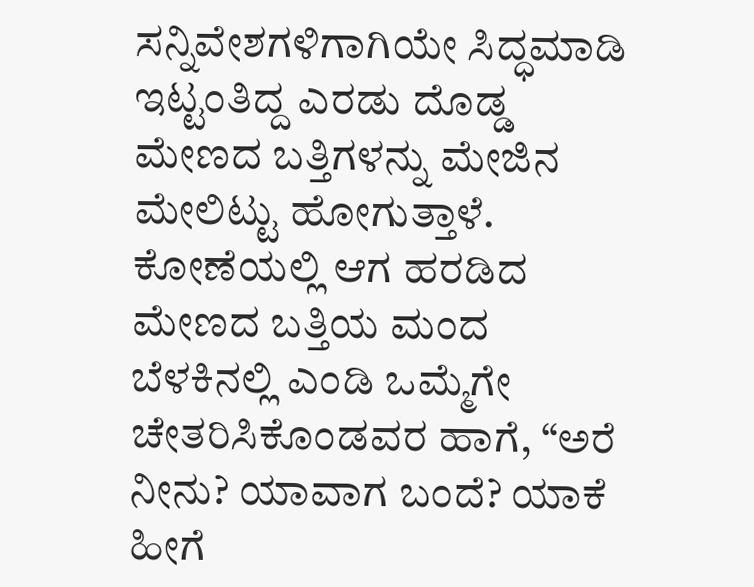ಸನ್ನಿವೇಶಗಳಿಗಾಗಿಯೇ ಸಿದ್ಧಮಾಡಿ ಇಟ್ಟಂತಿದ್ದ ಎರಡು ದೊಡ್ಡ ಮೇಣದ ಬತ್ತಿಗಳನ್ನು ಮೇಜಿನ ಮೇಲಿಟ್ಟು ಹೋಗುತ್ತಾಳೆ. ಕೋಣೆಯಲ್ಲಿ ಆಗ ಹರಡಿದ ಮೇಣದ ಬತ್ತಿಯ ಮಂದ ಬೆಳಕಿನಲ್ಲಿ ಎಂಡಿ ಒಮ್ಮೆಗೇ ಚೇತರಿಸಿಕೊಂಡವರ ಹಾಗೆ, “ಅರೆ ನೀನು? ಯಾವಾಗ ಬಂದೆ? ಯಾಕೆ ಹೀಗೆ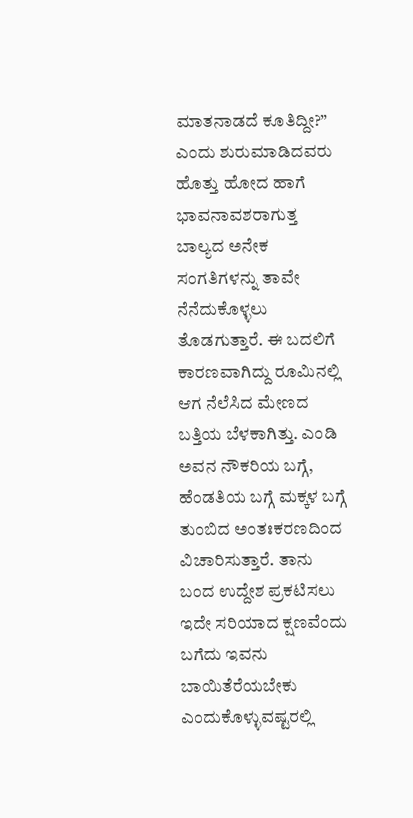ಮಾತನಾಡದೆ ಕೂತಿದ್ದೀ?” ಎಂದು ಶುರುಮಾಡಿದವರು ಹೊತ್ತು ಹೋದ ಹಾಗೆ ಭಾವನಾವಶರಾಗುತ್ತ ಬಾಲ್ಯದ ಅನೇಕ ಸಂಗತಿಗಳನ್ನು ತಾವೇ ನೆನೆದುಕೊಳ್ಳಲು ತೊಡಗುತ್ತಾರೆ. ಈ ಬದಲಿಗೆ ಕಾರಣವಾಗಿದ್ದು ರೂಮಿನಲ್ಲಿ ಆಗ ನೆಲೆಸಿದ ಮೇಣದ ಬತ್ತಿಯ ಬೆಳಕಾಗಿತ್ತು. ಎಂಡಿ ಅವನ ನೌಕರಿಯ ಬಗ್ಗೆ, ಹೆಂಡತಿಯ ಬಗ್ಗೆ ಮಕ್ಕಳ ಬಗ್ಗೆ ತುಂಬಿದ ಅಂತಃಕರಣದಿಂದ ವಿಚಾರಿಸುತ್ತಾರೆ. ತಾನು ಬಂದ ಉದ್ದೇಶ ಪ್ರಕಟಿಸಲು ಇದೇ ಸರಿಯಾದ ಕ್ಷಣವೆಂದು ಬಗೆದು ಇವನು ಬಾಯಿತೆರೆಯಬೇಕು ಎಂದುಕೊಳ್ಳುವಷ್ಟರಲ್ಲಿ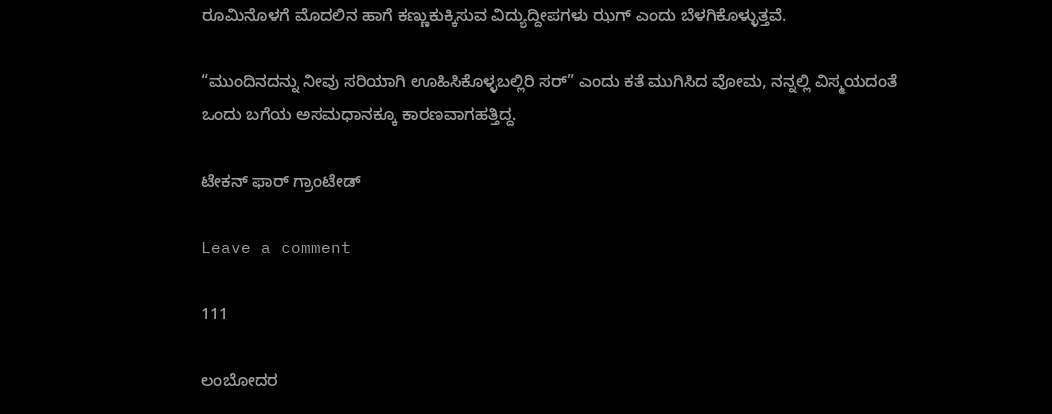ರೂಮಿನೊಳಗೆ ಮೊದಲಿನ ಹಾಗೆ ಕಣ್ಣುಕುಕ್ಕಿಸುವ ವಿದ್ಯುದ್ದೀಪಗಳು ಝಗ್ ಎಂದು ಬೆಳಗಿಕೊಳ್ಳುತ್ತವೆ.

“ಮುಂದಿನದನ್ನು ನೀವು ಸರಿಯಾಗಿ ಊಹಿಸಿಕೊಳ್ಳಬಲ್ಲಿರಿ ಸರ್” ಎಂದು ಕತೆ ಮುಗಿಸಿದ ವೋಮ, ನನ್ನಲ್ಲಿ ವಿಸ್ಮಯದಂತೆ ಒಂದು ಬಗೆಯ ಅಸಮಧಾನಕ್ಕೂ ಕಾರಣವಾಗಹತ್ತಿದ್ದ.

ಟೇಕನ್ ಫಾರ್ ಗ್ರಾಂಟೇಡ್

Leave a comment

111

ಲಂಬೋದರ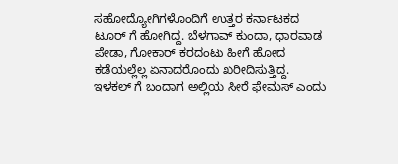ಸಹೋದ್ಯೋಗಿಗಳೊಂದಿಗೆ ಉತ್ತರ ಕರ್ನಾಟಕದ ಟೂರ್ ಗೆ ಹೋಗಿದ್ದ. ಬೆಳಗಾವ್ ಕುಂದಾ, ಧಾರವಾಡ ಪೇಡಾ, ಗೋಕಾರ್ ಕರದಂಟು ಹೀಗೆ ಹೋದ ಕಡೆಯಲ್ಲೆಲ್ಲ ಏನಾದರೊಂದು ಖರೀದಿಸುತ್ತಿದ್ದ. ಇಳಕಲ್ ಗೆ ಬಂದಾಗ ಅಲ್ಲಿಯ ಸೀರೆ ಫೇಮಸ್ ಎಂದು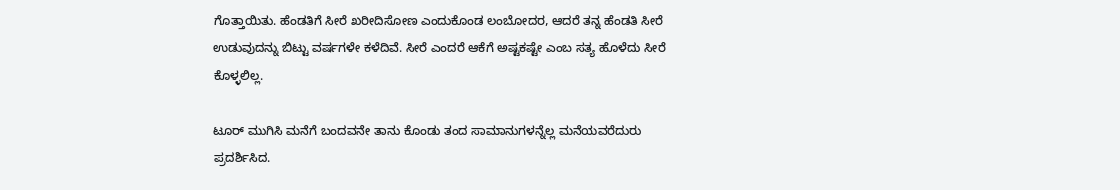ಗೊತ್ತಾಯಿತು. ಹೆಂಡತಿಗೆ ಸೀರೆ ಖರೀದಿಸೋಣ ಎಂದುಕೊಂಡ ಲಂಬೋದರ, ಆದರೆ ತನ್ನ ಹೆಂಡತಿ ಸೀರೆ ಉಡುವುದನ್ನು ಬಿಟ್ಟು ವರ್ಷಗಳೇ ಕಳೆದಿವೆ. ಸೀರೆ ಎಂದರೆ ಆಕೆಗೆ ಅಷ್ಟಕಷ್ಟೇ ಎಂಬ ಸತ್ಯ ಹೊಳೆದು ಸೀರೆ ಕೊಳ್ಳಲಿಲ್ಲ.

ಟೂರ್ ಮುಗಿಸಿ ಮನೆಗೆ ಬಂದವನೇ ತಾನು ಕೊಂಡು ತಂದ ಸಾಮಾನುಗಳನ್ನೆಲ್ಲ ಮನೆಯವರೆದುರು ಪ್ರದರ್ಶಿಸಿದ.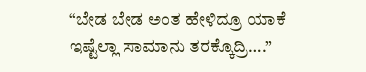“ಬೇಡ ಬೇಡ ಅಂತ ಹೇಳಿದ್ರೂ ಯಾಕೆ ಇಷ್ಟೆಲ್ಲಾ ಸಾಮಾನು ತರಕ್ಕೊದ್ರಿ….”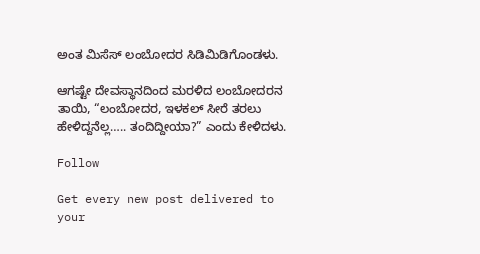ಅಂತ ಮಿಸೆಸ್ ಲಂಬೋದರ ಸಿಡಿಮಿಡಿಗೊಂಡಳು.

ಆಗಷ್ಟೇ ದೇವಸ್ಥಾನದಿಂದ ಮರಳಿದ ಲಂಬೋದರನ ತಾಯಿ, “ಲಂಬೋದರ, ಇಳಕಲ್ ಸೀರೆ ತರಲು ಹೇಳಿದ್ದನೆಲ್ಲ….. ತಂದಿದ್ದೀಯಾ?” ಎಂದು ಕೇಳಿದಳು.

Follow

Get every new post delivered to your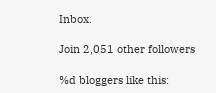Inbox.

Join 2,051 other followers

%d bloggers like this: